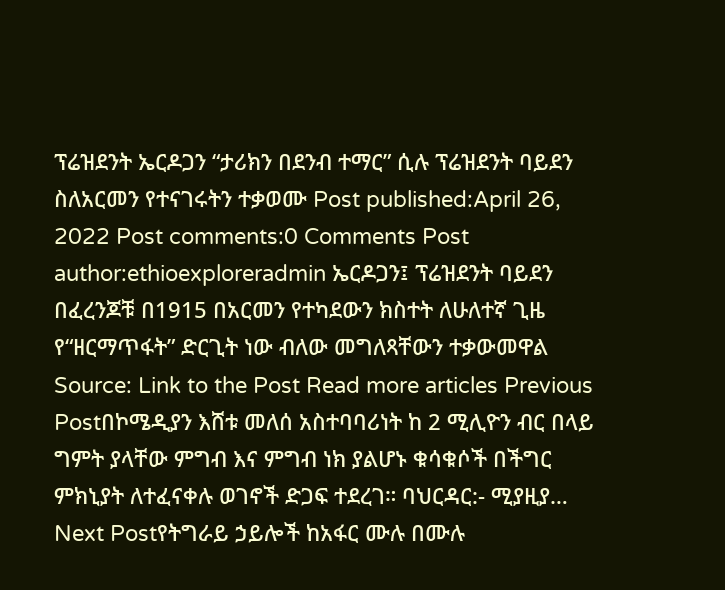ፕሬዝደንት ኤርዶጋን “ታሪክን በደንብ ተማር” ሲሉ ፕሬዝደንት ባይደን ስለአርመን የተናገሩትን ተቃወሙ Post published:April 26, 2022 Post comments:0 Comments Post author:ethioexploreradmin ኤርዶጋን፤ ፕሬዝደንት ባይደን በፈረንጆቹ በ1915 በአርመን የተካደውን ክስተት ለሁለተኛ ጊዜ የ“ዘርማጥፋት” ድርጊት ነው ብለው መግለጻቸውን ተቃውመዋል Source: Link to the Post Read more articles Previous Postበኮሜዲያን እሸቱ መለሰ አስተባባሪነት ከ 2 ሚሊዮን ብር በላይ ግምት ያላቸው ምግብ እና ምግብ ነክ ያልሆኑ ቁሳቁሶች በችግር ምክኒያት ለተፈናቀሉ ወገኖች ድጋፍ ተደረገ። ባህርዳር:- ሚያዚያ… Next Postየትግራይ ኃይሎች ከአፋር ሙሉ በሙሉ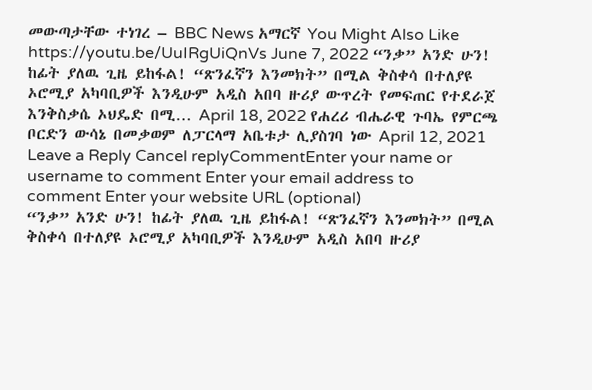መውጣታቸው ተነገረ – BBC News አማርኛ You Might Also Like https://youtu.be/UuIRgUiQnVs June 7, 2022 “ንቃ” አንድ ሁን! ከፊት ያለዉ ጊዜ ይከፋል! “ጽንፈኛን እንመክት” በሚል ቅስቀሳ በተለያዩ ኦሮሚያ አካባቢዎች እንዲሁም አዲስ አበባ ዙሪያ ውጥረት የመፍጠር የተደራጀ እንቅስቃሴ ኦህዴድ በሚ… April 18, 2022 የሐረሪ ብሔራዊ ጉባኤ የምርጫ ቦርድን ውሳኔ በመቃወም ለፓርላማ አቤቱታ ሊያስገባ ነው April 12, 2021 Leave a Reply Cancel replyCommentEnter your name or username to comment Enter your email address to comment Enter your website URL (optional)
“ንቃ” አንድ ሁን! ከፊት ያለዉ ጊዜ ይከፋል! “ጽንፈኛን እንመክት” በሚል ቅስቀሳ በተለያዩ ኦሮሚያ አካባቢዎች እንዲሁም አዲስ አበባ ዙሪያ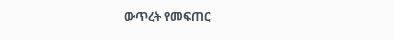ውጥረት የመፍጠር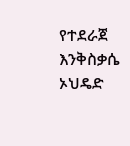የተደራጀ እንቅስቃሴ ኦህዴድ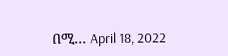በሚ… April 18, 2022